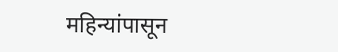महिन्यांपासून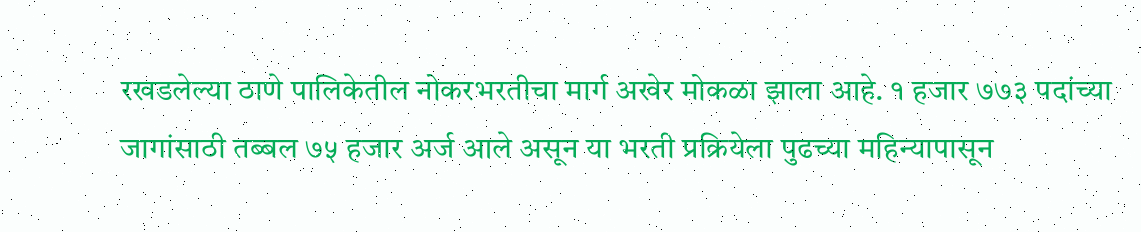रखडलेल्या ठाणे पालिकेतील नोकरभरतीचा मार्ग अखेर मोकळा झाला आहे. १ हजार ७७३ पदांच्या जागांसाठी तब्बल ७५ हजार अर्ज आले असून या भरती प्रक्रियेला पुढच्या महिन्यापासून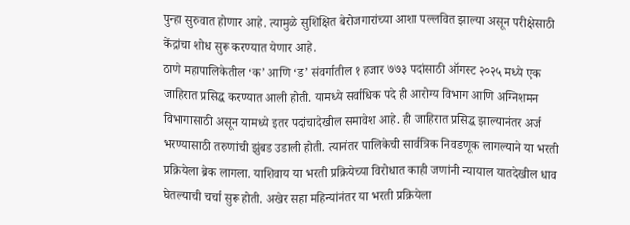पुन्हा सुरुवात होणार आहे. त्यामुळे सुशिक्षित बेरोजगारांच्या आशा पल्लवित झाल्या असून परीक्षेसाठी केंद्रांचा शोध सुरू करण्यात येणार आहे.
ठाणे महापालिकेतील ‘क’ आणि ‘ड’ संवर्गातील १ हजार ७७३ पदांसाठी ऑगस्ट २०२५ मध्ये एक जाहिरात प्रसिद्ध करण्यात आली होती. यामध्ये सर्वाधिक पदे ही आरोग्य विभाग आणि अग्निशमन विभागासाठी असून यामध्ये इतर पदांचादेखील समावेश आहे. ही जाहिरात प्रसिद्ध झाल्यानंतर अर्ज भरण्यासाठी तरुणांची झुंबड उडाली होती. त्यानंतर पालिकेची सार्वत्रिक निवडणूक लागल्याने या भरती प्रक्रियेला ब्रेक लागला. याशिवाय या भरती प्रक्रियेच्या विरोधात काही जणांनी न्यायाल यातदेखील धाव घेतल्याची चर्चा सुरू होती. अखेर सहा महिन्यांनंतर या भरती प्रक्रियेला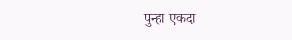पुन्हा एकदा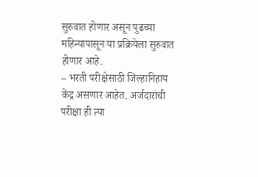सुरुवात होणार असून पुढच्या महिन्यापासून या प्रक्रियेला सुरुवात होणार आहे.
– भरती परीक्षेसाठी जिल्हानिहाय केंद्र असणार आहेत. अर्जदारांची परीक्षा ही त्या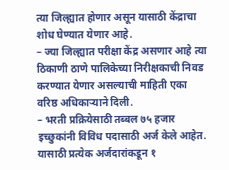त्या जिल्ह्यात होणार असून यासाठी केंद्राचा शोध घेण्यात येणार आहे.
– ज्या जिल्ह्यात परीक्षा केंद्र असणार आहे त्या ठिकाणी ठाणे पालिकेच्या निरीक्षकाची निवड करण्यात येणार असल्याची माहिती एका वरिष्ठ अधिकाऱ्याने दिली.
– भरती प्रक्रियेसाठी तब्बल ७५ हजार इच्छुकांनी विविध पदासाठी अर्ज केले आहेत. यासाठी प्रत्येक अर्जदारांकडून १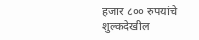हजार ८०० रुपयांचे शुल्कदेखील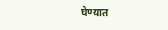घेण्यात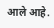आले आहे.